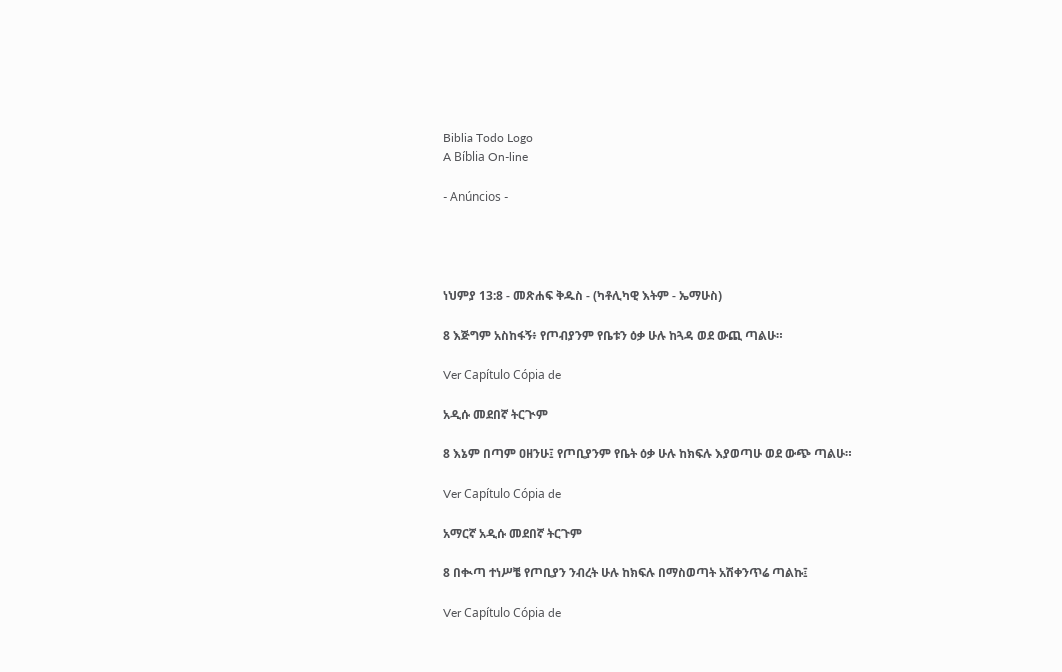Biblia Todo Logo
A Bíblia On-line

- Anúncios -




ነህምያ 13:8 - መጽሐፍ ቅዱስ - (ካቶሊካዊ እትም - ኤማሁስ)

8 እጅግም አስከፋኝ፥ የጦብያንም የቤቱን ዕቃ ሁሉ ከጓዳ ወደ ውጪ ጣልሁ።

Ver Capítulo Cópia de

አዲሱ መደበኛ ትርጒም

8 እኔም በጣም ዐዘንሁ፤ የጦቢያንም የቤት ዕቃ ሁሉ ከክፍሉ እያወጣሁ ወደ ውጭ ጣልሁ።

Ver Capítulo Cópia de

አማርኛ አዲሱ መደበኛ ትርጉም

8 በቊጣ ተነሥቼ የጦቢያን ንብረት ሁሉ ከክፍሉ በማስወጣት አሽቀንጥሬ ጣልኩ፤

Ver Capítulo Cópia de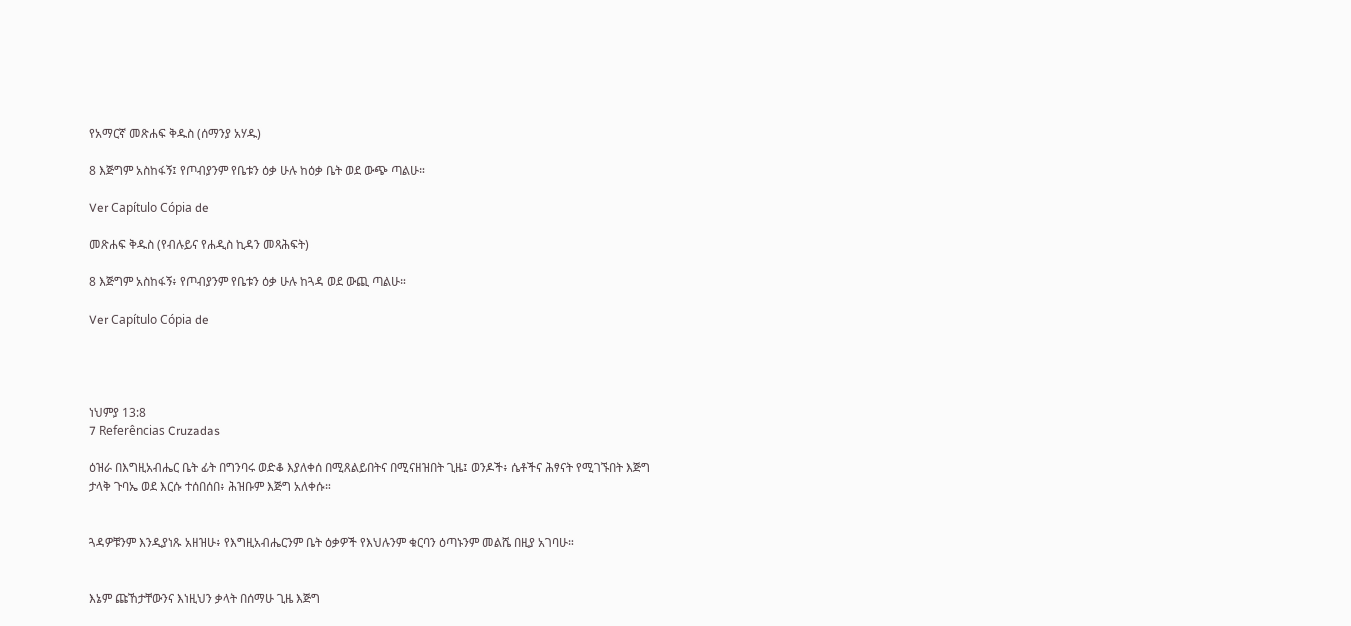የአማርኛ መጽሐፍ ቅዱስ (ሰማንያ አሃዱ)

8 እጅግም አስከፋኝ፤ የጦብያንም የቤቱን ዕቃ ሁሉ ከዕቃ ቤት ወደ ውጭ ጣልሁ።

Ver Capítulo Cópia de

መጽሐፍ ቅዱስ (የብሉይና የሐዲስ ኪዳን መጻሕፍት)

8 እጅግም አስከፋኝ፥ የጦብያንም የቤቱን ዕቃ ሁሉ ከጓዳ ወደ ውጪ ጣልሁ።

Ver Capítulo Cópia de




ነህምያ 13:8
7 Referências Cruzadas

ዕዝራ በእግዚአብሔር ቤት ፊት በግንባሩ ወድቆ እያለቀሰ በሚጸልይበትና በሚናዘዝበት ጊዜ፤ ወንዶች፥ ሴቶችና ሕፃናት የሚገኙበት እጅግ ታላቅ ጉባኤ ወደ እርሱ ተሰበሰበ፥ ሕዝቡም እጅግ አለቀሱ።


ጓዳዎቹንም እንዲያነጹ አዘዝሁ፥ የእግዚአብሔርንም ቤት ዕቃዎች የእህሉንም ቁርባን ዕጣኑንም መልሼ በዚያ አገባሁ።


እኔም ጩኸታቸውንና እነዚህን ቃላት በሰማሁ ጊዜ እጅግ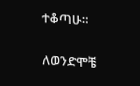ተቆጣሁ።


ለወንድሞቼ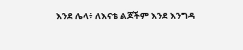እንደ ሌላ፥ ለእናቴ ልጆችም እንደ እንግዳ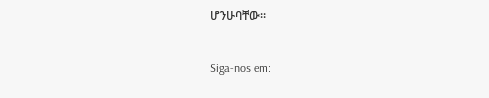ሆንሁባቸው።


Siga-nos em: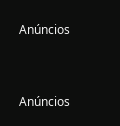Anúncios


Anúncios